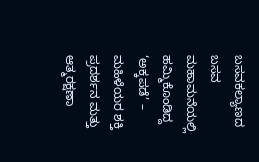ಬಸವಕಲ್ಯಾಣದ ಬಸವ ಮಹಾಮನೆಯಲ್ಲಿ ಹಮ್ಮಿಕೊಂಡಿದ್ದ ‘ಅಕ್ಕಪಡೆ’ – ಮಹಿಳೆಯರ ಶಕ್ತಿ ಪ್ರದರ್ಶನ ಮತ್ತು ಆತ್ಮರಕ್ಷಣಾ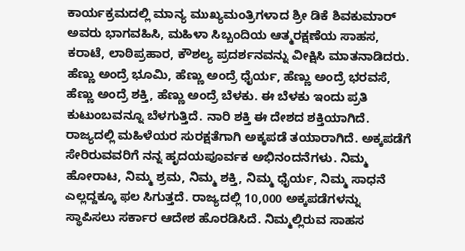ಕಾರ್ಯಕ್ರಮದಲ್ಲಿ ಮಾನ್ಯ ಮುಖ್ಯಮಂತ್ರಿಗಳಾದ ಶ್ರೀ ಡಿಕೆ ಶಿವಕುಮಾರ್ ಅವರು ಭಾಗವಹಿಸಿ, ಮಹಿಳಾ ಸಿಬ್ಬಂದಿಯ ಆತ್ಮರಕ್ಷಣೆಯ ಸಾಹಸ, ಕರಾಟೆ, ಲಾಠಿಪ್ರಹಾರ, ಕೌಶಲ್ಯ ಪ್ರದರ್ಶನವನ್ನು ವೀಕ್ಷಿಸಿ ಮಾತನಾಡಿದರು.
ಹೆಣ್ಣು ಅಂದ್ರೆ ಭೂಮಿ, ಹೆಣ್ಣು ಅಂದ್ರೆ ಧೈರ್ಯ, ಹೆಣ್ಣು ಅಂದ್ರೆ ಭರವಸೆ, ಹೆಣ್ಣು ಅಂದ್ರೆ ಶಕ್ತಿ, ಹೆಣ್ಣು ಅಂದ್ರೆ ಬೆಳಕು. ಈ ಬೆಳಕು ಇಂದು ಪ್ರತಿ ಕುಟುಂಬವನ್ನೂ ಬೆಳಗುತ್ತಿದೆ. ನಾರಿ ಶಕ್ತಿ ಈ ದೇಶದ ಶಕ್ತಿಯಾಗಿದೆ.
ರಾಜ್ಯದಲ್ಲಿ ಮಹಿಳೆಯರ ಸುರಕ್ಷತೆಗಾಗಿ ಅಕ್ಕಪಡೆ ತಯಾರಾಗಿದೆ. ಅಕ್ಕಪಡೆಗೆ ಸೇರಿರುವವರಿಗೆ ನನ್ನ ಹೃದಯಪೂರ್ವಕ ಅಭಿನಂದನೆಗಳು. ನಿಮ್ಮ ಹೋರಾಟ, ನಿಮ್ಮ ಶ್ರಮ, ನಿಮ್ಮ ಶಕ್ತಿ, ನಿಮ್ಮ ಧೈರ್ಯ, ನಿಮ್ಮ ಸಾಧನೆ ಎಲ್ಲದ್ದಕ್ಕೂ ಫಲ ಸಿಗುತ್ತದೆ. ರಾಜ್ಯದಲ್ಲಿ 10,000 ಅಕ್ಕಪಡೆಗಳನ್ನು ಸ್ಥಾಪಿಸಲು ಸರ್ಕಾರ ಆದೇಶ ಹೊರಡಿಸಿದೆ. ನಿಮ್ಮಲ್ಲಿರುವ ಸಾಹಸ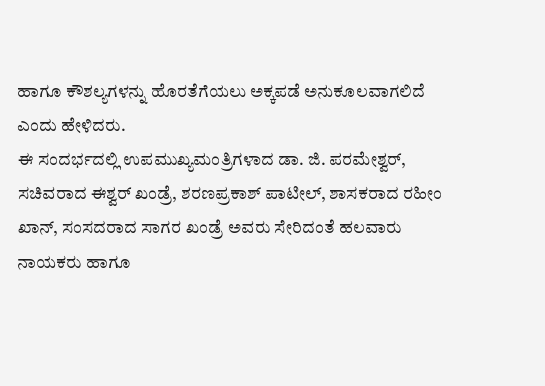ಹಾಗೂ ಕೌಶಲ್ಯಗಳನ್ನು ಹೊರತೆಗೆಯಲು ಅಕ್ಕಪಡೆ ಅನುಕೂಲವಾಗಲಿದೆ ಎಂದು ಹೇಳಿದರು.
ಈ ಸಂದರ್ಭದಲ್ಲಿ ಉಪಮುಖ್ಯಮಂತ್ರಿಗಳಾದ ಡಾ. ಜಿ. ಪರಮೇಶ್ವರ್, ಸಚಿವರಾದ ಈಶ್ವರ್ ಖಂಡ್ರೆ, ಶರಣಪ್ರಕಾಶ್ ಪಾಟೀಲ್, ಶಾಸಕರಾದ ರಹೀಂ ಖಾನ್, ಸಂಸದರಾದ ಸಾಗರ ಖಂಡ್ರೆ ಅವರು ಸೇರಿದಂತೆ ಹಲವಾರು ನಾಯಕರು ಹಾಗೂ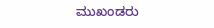ಮುಖಂಡರು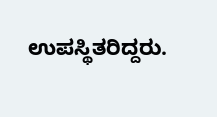ಉಪಸ್ಥಿತರಿದ್ದರು.